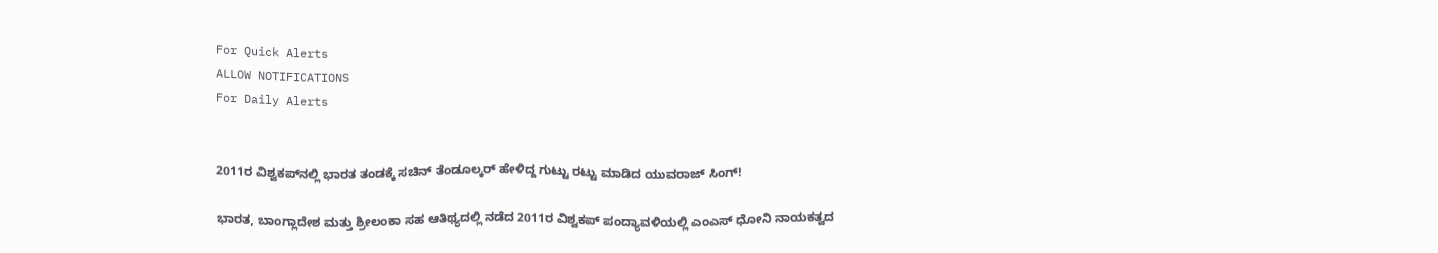For Quick Alerts
ALLOW NOTIFICATIONS
For Daily Alerts


2011ರ ವಿಶ್ವಕಪ್‌ನಲ್ಲಿ ಭಾರತ ತಂಡಕ್ಕೆ ಸಚಿನ್ ತೆಂಡೂಲ್ಕರ್ ಹೇಳಿದ್ದ ಗುಟ್ಟು ರಟ್ಟು ಮಾಡಿದ ಯುವರಾಜ್ ಸಿಂಗ್!

ಭಾರತ, ಬಾಂಗ್ಲಾದೇಶ ಮತ್ತು ಶ್ರೀಲಂಕಾ ಸಹ ಆತಿಥ್ಯದಲ್ಲಿ ನಡೆದ 2011ರ ವಿಶ್ವಕಪ್ ಪಂದ್ಯಾವಳಿಯಲ್ಲಿ ಎಂಎಸ್ ಧೋನಿ ನಾಯಕತ್ವದ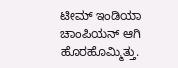ಟೀಮ್ ಇಂಡಿಯಾ ಚಾಂಪಿಯನ್ ಆಗಿ ಹೊರಹೊಮ್ಮಿತ್ತು.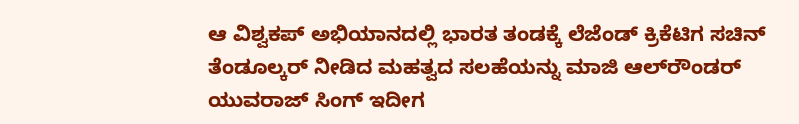ಆ ವಿಶ್ವಕಪ್ ಅಭಿಯಾನದಲ್ಲಿ ಭಾರತ ತಂಡಕ್ಕೆ ಲೆಜೆಂಡ್ ಕ್ರಿಕೆಟಿಗ ಸಚಿನ್ ತೆಂಡೂಲ್ಕರ್ ನೀಡಿದ ಮಹತ್ವದ ಸಲಹೆಯನ್ನು ಮಾಜಿ ಆಲ್‌ರೌಂಡರ್ ಯುವರಾಜ್ ಸಿಂಗ್ ಇದೀಗ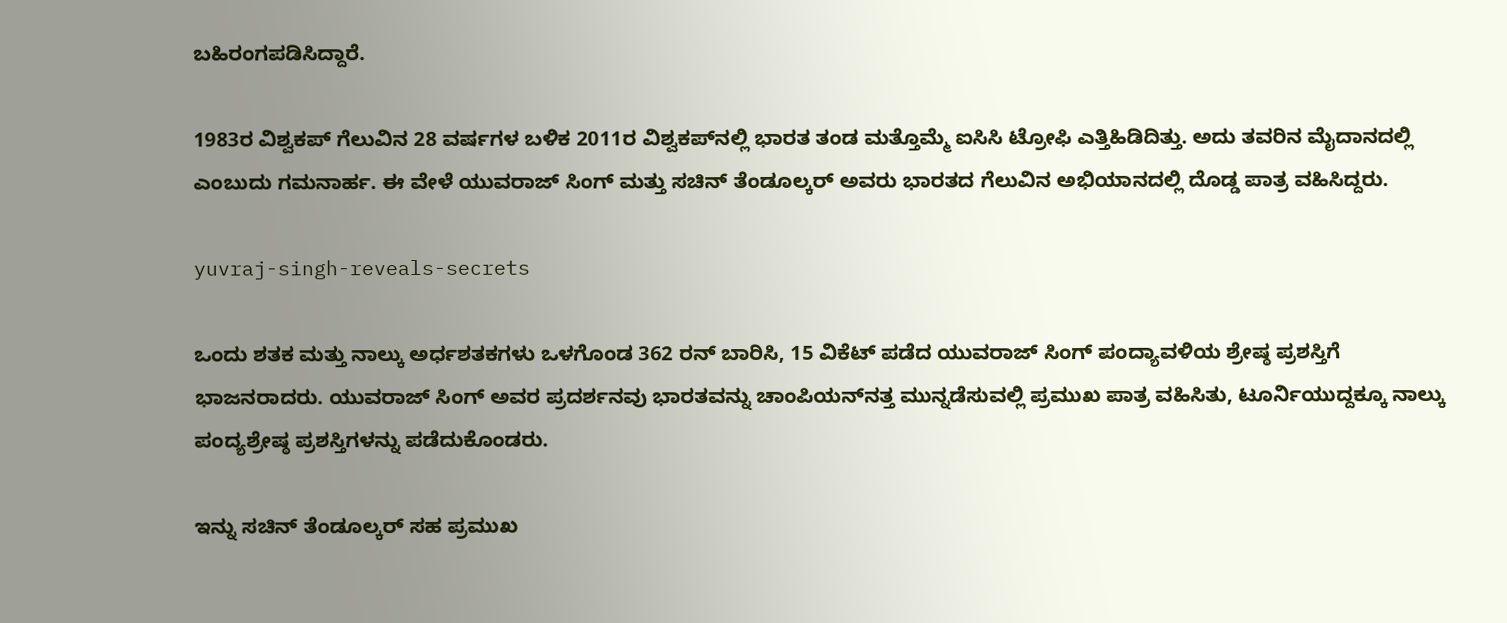ಬಹಿರಂಗಪಡಿಸಿದ್ದಾರೆ.

1983ರ ವಿಶ್ವಕಪ್ ಗೆಲುವಿನ 28 ವರ್ಷಗಳ ಬಳಿಕ 2011ರ ವಿಶ್ವಕಪ್‌ನಲ್ಲಿ ಭಾರತ ತಂಡ ಮತ್ತೊಮ್ಮೆ ಐಸಿಸಿ ಟ್ರೋಫಿ ಎತ್ತಿಹಿಡಿದಿತ್ತು. ಅದು ತವರಿನ ಮೈದಾನದಲ್ಲಿ ಎಂಬುದು ಗಮನಾರ್ಹ. ಈ ವೇಳೆ ಯುವರಾಜ್ ಸಿಂಗ್ ಮತ್ತು ಸಚಿನ್ ತೆಂಡೂಲ್ಕರ್ ಅವರು ಭಾರತದ ಗೆಲುವಿನ ಅಭಿಯಾನದಲ್ಲಿ ದೊಡ್ಡ ಪಾತ್ರ ವಹಿಸಿದ್ದರು.

yuvraj-singh-reveals-secrets

ಒಂದು ಶತಕ ಮತ್ತು ನಾಲ್ಕು ಅರ್ಧಶತಕಗಳು ಒಳಗೊಂಡ 362 ರನ್ ಬಾರಿಸಿ, 15 ವಿಕೆಟ್ ಪಡೆದ ಯುವರಾಜ್ ಸಿಂಗ್ ಪಂದ್ಯಾವಳಿಯ ಶ್ರೇಷ್ಠ ಪ್ರಶಸ್ತಿಗೆ ಭಾಜನರಾದರು. ಯುವರಾಜ್ ಸಿಂಗ್ ಅವರ ಪ್ರದರ್ಶನವು ಭಾರತವನ್ನು ಚಾಂಪಿಯನ್‌ನತ್ತ ಮುನ್ನಡೆಸುವಲ್ಲಿ ಪ್ರಮುಖ ಪಾತ್ರ ವಹಿಸಿತು, ಟೂರ್ನಿಯುದ್ದಕ್ಕೂ ನಾಲ್ಕು ಪಂದ್ಯಶ್ರೇಷ್ಠ ಪ್ರಶಸ್ತಿಗಳನ್ನು ಪಡೆದುಕೊಂಡರು.

ಇನ್ನು ಸಚಿನ್ ತೆಂಡೂಲ್ಕರ್ ಸಹ ಪ್ರಮುಖ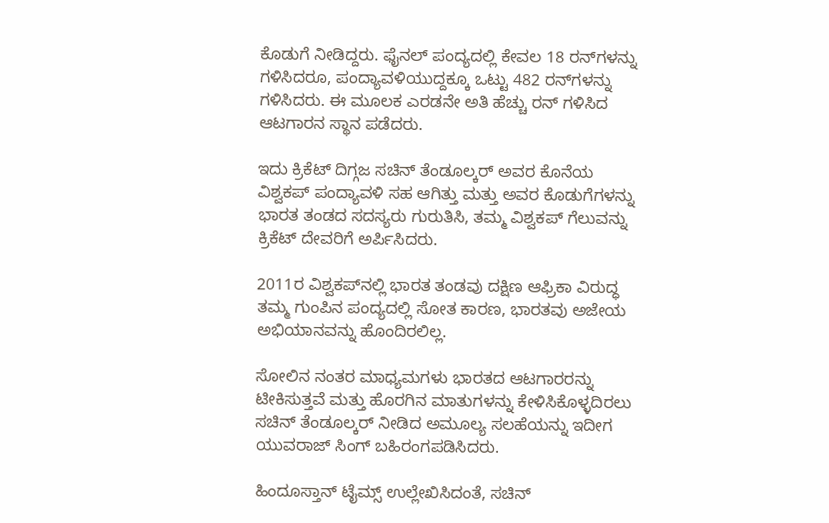ಕೊಡುಗೆ ನೀಡಿದ್ದರು. ಫೈನಲ್ ಪಂದ್ಯದಲ್ಲಿ ಕೇವಲ 18 ರನ್‌ಗಳನ್ನು ಗಳಿಸಿದರೂ, ಪಂದ್ಯಾವಳಿಯುದ್ದಕ್ಕೂ ಒಟ್ಟು 482 ರನ್‌ಗಳನ್ನು ಗಳಿಸಿದರು. ಈ ಮೂಲಕ ಎರಡನೇ ಅತಿ ಹೆಚ್ಚು ರನ್ ಗಳಿಸಿದ ಆಟಗಾರನ ಸ್ಥಾನ ಪಡೆದರು.

ಇದು ಕ್ರಿಕೆಟ್ ದಿಗ್ಗಜ ಸಚಿನ್ ತೆಂಡೂಲ್ಕರ್ ಅವರ ಕೊನೆಯ ವಿಶ್ವಕಪ್ ಪಂದ್ಯಾವಳಿ ಸಹ ಆಗಿತ್ತು ಮತ್ತು ಅವರ ಕೊಡುಗೆಗಳನ್ನು ಭಾರತ ತಂಡದ ಸದಸ್ಯರು ಗುರುತಿಸಿ, ತಮ್ಮ ವಿಶ್ವಕಪ್ ಗೆಲುವನ್ನು ಕ್ರಿಕೆಟ್ ದೇವರಿಗೆ ಅರ್ಪಿಸಿದರು.

2011ರ ವಿಶ್ವಕಪ್‌ನಲ್ಲಿ ಭಾರತ ತಂಡವು ದಕ್ಷಿಣ ಆಫ್ರಿಕಾ ವಿರುದ್ಧ ತಮ್ಮ ಗುಂಪಿನ ಪಂದ್ಯದಲ್ಲಿ ಸೋತ ಕಾರಣ, ಭಾರತವು ಅಜೇಯ ಅಭಿಯಾನವನ್ನು ಹೊಂದಿರಲಿಲ್ಲ.

ಸೋಲಿನ ನಂತರ ಮಾಧ್ಯಮಗಳು ಭಾರತದ ಆಟಗಾರರನ್ನು ಟೀಕಿಸುತ್ತವೆ ಮತ್ತು ಹೊರಗಿನ ಮಾತುಗಳನ್ನು ಕೇಳಿಸಿಕೊಳ್ಳದಿರಲು ಸಚಿನ್ ತೆಂಡೂಲ್ಕರ್ ನೀಡಿದ ಅಮೂಲ್ಯ ಸಲಹೆಯನ್ನು ಇದೀಗ ಯುವರಾಜ್ ಸಿಂಗ್ ಬಹಿರಂಗಪಡಿಸಿದರು.

ಹಿಂದೂಸ್ತಾನ್ ಟೈಮ್ಸ್ ಉಲ್ಲೇಖಿಸಿದಂತೆ, ಸಚಿನ್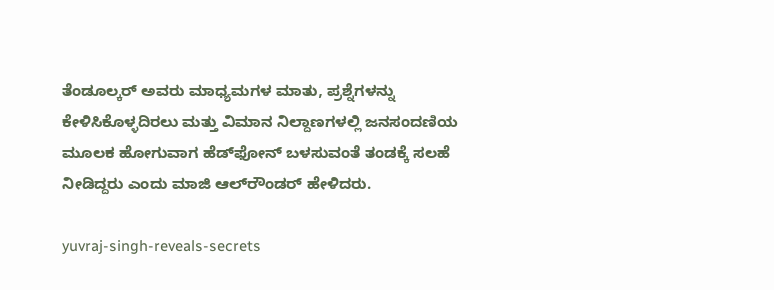ತೆಂಡೂಲ್ಕರ್ ಅವರು ಮಾಧ್ಯಮಗಳ ಮಾತು, ಪ್ರಶ್ನೆಗಳನ್ನು ಕೇಳಿಸಿಕೊಳ್ಳದಿರಲು ಮತ್ತು ವಿಮಾನ ನಿಲ್ದಾಣಗಳಲ್ಲಿ ಜನಸಂದಣಿಯ ಮೂಲಕ ಹೋಗುವಾಗ ಹೆಡ್‌ಫೋನ್ ಬಳಸುವಂತೆ ತಂಡಕ್ಕೆ ಸಲಹೆ ನೀಡಿದ್ದರು ಎಂದು ಮಾಜಿ ಆಲ್‌ರೌಂಡರ್ ಹೇಳಿದರು.

yuvraj-singh-reveals-secrets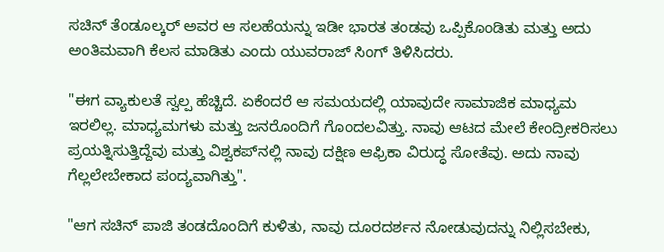ಸಚಿನ್ ತೆಂಡೂಲ್ಕರ್ ಅವರ ಆ ಸಲಹೆಯನ್ನು ಇಡೀ ಭಾರತ ತಂಡವು ಒಪ್ಪಿಕೊಂಡಿತು ಮತ್ತು ಅದು ಅಂತಿಮವಾಗಿ ಕೆಲಸ ಮಾಡಿತು ಎಂದು ಯುವರಾಜ್ ಸಿಂಗ್ ತಿಳಿಸಿದರು.

"ಈಗ ವ್ಯಾಕುಲತೆ ಸ್ವಲ್ಪ ಹೆಚ್ಚಿದೆ. ಏಕೆಂದರೆ ಆ ಸಮಯದಲ್ಲಿ ಯಾವುದೇ ಸಾಮಾಜಿಕ ಮಾಧ್ಯಮ ಇರಲಿಲ್ಲ. ಮಾಧ್ಯಮಗಳು ಮತ್ತು ಜನರೊಂದಿಗೆ ಗೊಂದಲವಿತ್ತು. ನಾವು ಆಟದ ಮೇಲೆ ಕೇಂದ್ರೀಕರಿಸಲು ಪ್ರಯತ್ನಿಸುತ್ತಿದ್ದೆವು ಮತ್ತು ವಿಶ್ವಕಪ್‌ನಲ್ಲಿ ನಾವು ದಕ್ಷಿಣ ಆಫ್ರಿಕಾ ವಿರುದ್ಧ ಸೋತೆವು. ಅದು ನಾವು ಗೆಲ್ಲಲೇಬೇಕಾದ ಪಂದ್ಯವಾಗಿತ್ತು".

"ಆಗ ಸಚಿನ್ ಪಾಜಿ ತಂಡದೊಂದಿಗೆ ಕುಳಿತು, ನಾವು ದೂರದರ್ಶನ ನೋಡುವುದನ್ನು ನಿಲ್ಲಿಸಬೇಕು,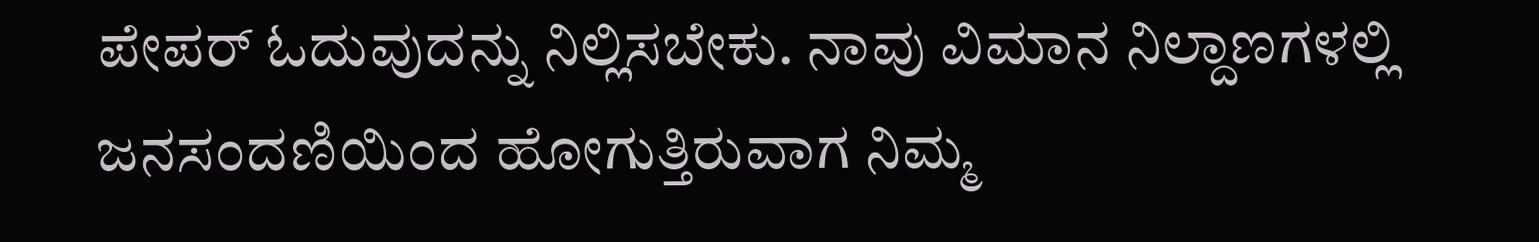ಪೇಪರ್ ಓದುವುದನ್ನು ನಿಲ್ಲಿಸಬೇಕು. ನಾವು ವಿಮಾನ ನಿಲ್ದಾಣಗಳಲ್ಲಿ ಜನಸಂದಣಿಯಿಂದ ಹೋಗುತ್ತಿರುವಾಗ ನಿಮ್ಮ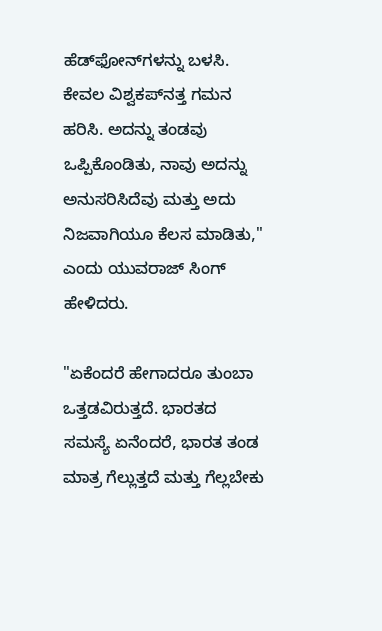ಹೆಡ್‌ಫೋನ್‌ಗಳನ್ನು ಬಳಸಿ. ಕೇವಲ ವಿಶ್ವಕಪ್‌ನತ್ತ ಗಮನ ಹರಿಸಿ. ಅದನ್ನು ತಂಡವು ಒಪ್ಪಿಕೊಂಡಿತು, ನಾವು ಅದನ್ನು ಅನುಸರಿಸಿದೆವು ಮತ್ತು ಅದು ನಿಜವಾಗಿಯೂ ಕೆಲಸ ಮಾಡಿತು," ಎಂದು ಯುವರಾಜ್ ಸಿಂಗ್ ಹೇಳಿದರು.

"ಏಕೆಂದರೆ ಹೇಗಾದರೂ ತುಂಬಾ ಒತ್ತಡವಿರುತ್ತದೆ. ಭಾರತದ ಸಮಸ್ಯೆ ಏನೆಂದರೆ, ಭಾರತ ತಂಡ ಮಾತ್ರ ಗೆಲ್ಲುತ್ತದೆ ಮತ್ತು ಗೆಲ್ಲಬೇಕು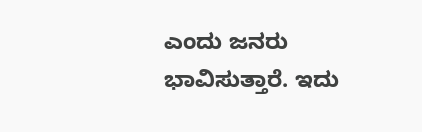ಎಂದು ಜನರು ಭಾವಿಸುತ್ತಾರೆ. ಇದು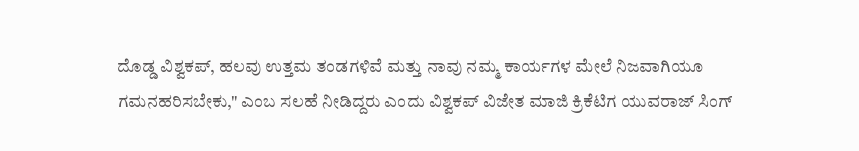ದೊಡ್ಡ ವಿಶ್ವಕಪ್, ಹಲವು ಉತ್ತಮ ತಂಡಗಳಿವೆ ಮತ್ತು ನಾವು ನಮ್ಮ ಕಾರ್ಯಗಳ ಮೇಲೆ ನಿಜವಾಗಿಯೂ ಗಮನಹರಿಸಬೇಕು," ಎಂಬ ಸಲಹೆ ನೀಡಿದ್ದರು ಎಂದು ವಿಶ್ವಕಪ್ ವಿಜೇತ ಮಾಜಿ ಕ್ರಿಕೆಟಿಗ ಯುವರಾಜ್ ಸಿಂಗ್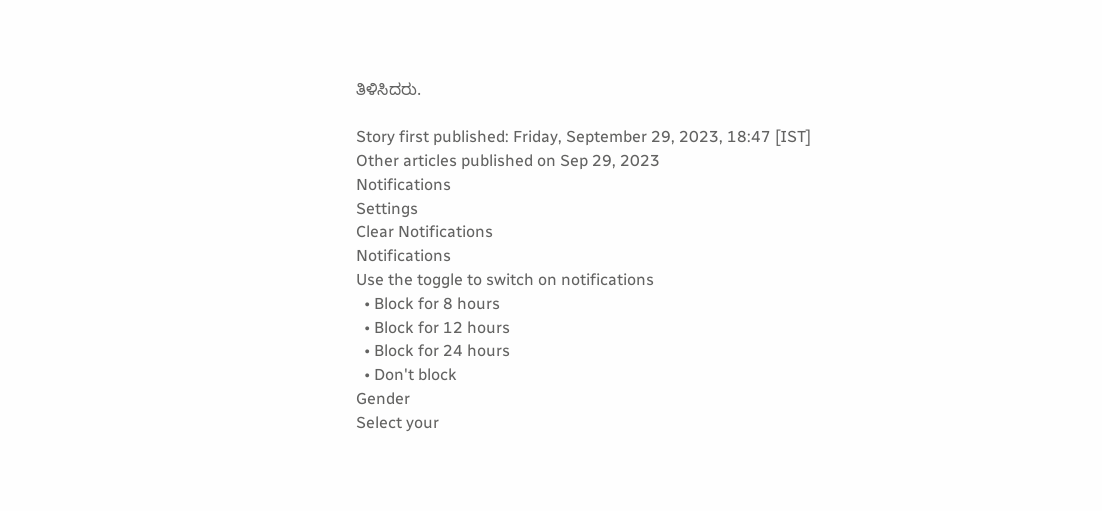ತಿಳಿಸಿದರು.

Story first published: Friday, September 29, 2023, 18:47 [IST]
Other articles published on Sep 29, 2023
Notifications
Settings
Clear Notifications
Notifications
Use the toggle to switch on notifications
  • Block for 8 hours
  • Block for 12 hours
  • Block for 24 hours
  • Don't block
Gender
Select your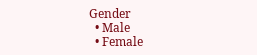Gender
  • Male
  • Female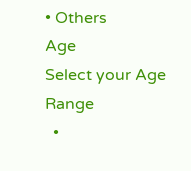• Others
Age
Select your Age Range
  •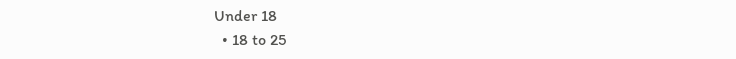Under 18
  • 18 to 25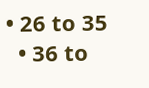• 26 to 35
  • 36 to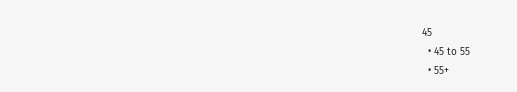45
  • 45 to 55
  • 55+